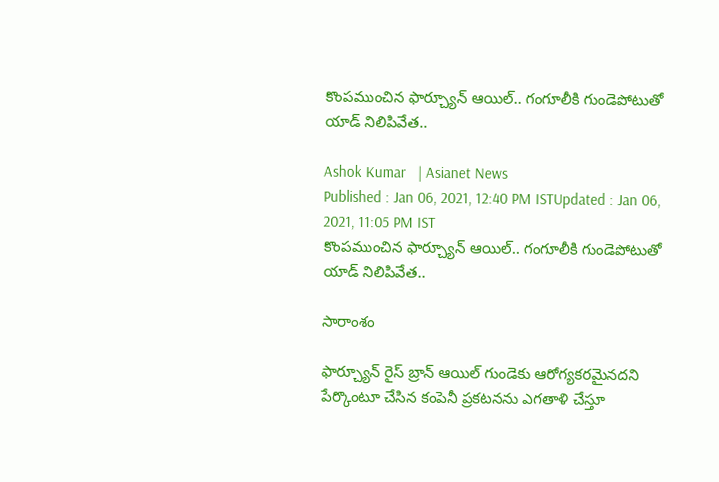కొంపముంచిన ఫార్చ్యూన్‌ ఆయిల్.. గంగూలీకి గుండెపోటుతో యాడ్‌ నిలిపివేత..

Ashok Kumar   | Asianet News
Published : Jan 06, 2021, 12:40 PM ISTUpdated : Jan 06, 2021, 11:05 PM IST
కొంపముంచిన ఫార్చ్యూన్‌ ఆయిల్.. గంగూలీకి గుండెపోటుతో యాడ్‌ నిలిపివేత..

సారాంశం

ఫార్చ్యూన్ రైస్ బ్రాన్ ఆయిల్ గుండెకు ఆరోగ్యకరమైనదని పేర్కొంటూ చేసిన కంపెనీ ప్రకటనను ఎగతాళి చేస్తూ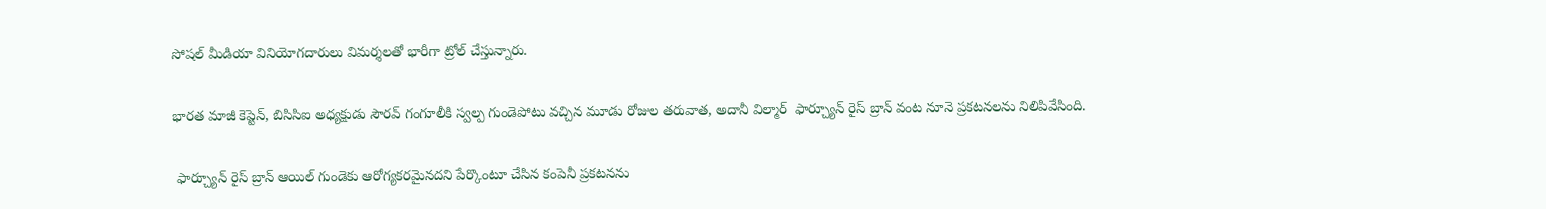సోషల్ మీడియా వినియోగదారులు విమర్శలతో భారీగా ట్రోల్‌ చేస్తున్నారు.

భారత మాజీ కెప్టెన్, బిసిసిఐ అధ్యక్షుడు సౌరవ్ గంగూలీకి స్వల్ప గుండెపోటు వచ్చిన మూడు రోజుల తరువాత, అదానీ విల్మార్  ఫార్చ్యూన్ రైస్ బ్రాన్ వంట నూనె ప్రకటనలను నిలిపివేసింది.

 ఫార్చ్యూన్ రైస్ బ్రాన్ ఆయిల్ గుండెకు ఆరోగ్యకరమైనదని పేర్కొంటూ చేసిన కంపెనీ ప్రకటనను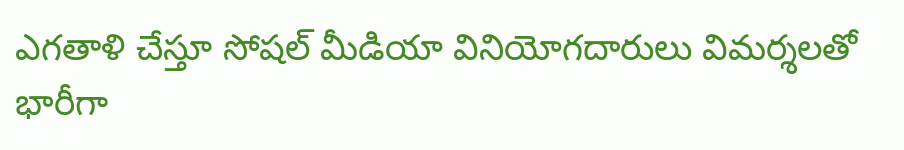ఎగతాళి చేస్తూ సోషల్ మీడియా వినియోగదారులు విమర్శలతో భారీగా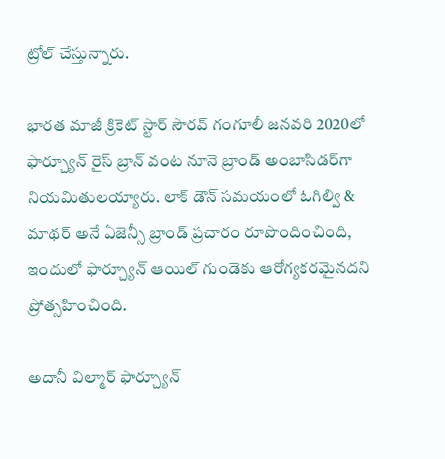ట్రోల్‌ చేస్తున్నారు.

భారత మాజీ క్రికెట్ స్టార్ సౌరవ్ గంగూలీ జనవరి 2020లో ఫార్చ్యూన్ రైస్ బ్రాన్ వంట నూనె బ్రాండ్ అంబాసిడర్‌గా నియమితులయ్యారు. లాక్ డౌన్ సమయంలో ఓగిల్వి & మాథర్ అనే ఏజెన్సీ బ్రాండ్ ప్రచారం రూపొందించింది,  ఇందులో ఫార్చ్యూన్ ఆయిల్ గుండెకు ఆరోగ్యకరమైనదని ప్రోత్సహించింది.

అదానీ విల్మార్ ఫార్చ్యూన్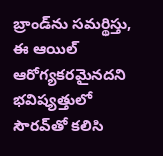బ్రాండ్‌ను సమర్థిస్తు, ఈ ఆయిల్ ఆరోగ్యకరమైనదని భవిష్యత్తులో సౌరవ్‌తో కలిసి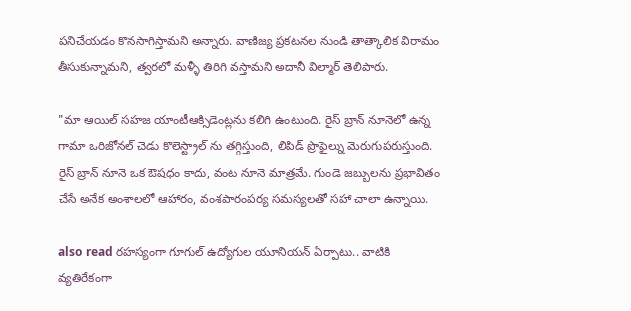పనిచేయడం కొనసాగిస్తామని అన్నారు. వాణిజ్య ప్రకటనల నుండి తాత్కాలిక విరామం తీసుకున్నామని, త్వరలో మళ్ళీ తిరిగి వస్తామని అదానీ విల్మార్ తెలిపారు.

"మా ఆయిల్ సహజ యాంటీఆక్సిడెంట్లను కలిగి ఉంటుంది. రైస్ బ్రాన్ నూనెలో ఉన్న గామా ఒరిజోనల్ చెడు కొలెస్ట్రాల్ ను తగ్గిస్తుంది, లిపిడ్ ప్రొఫైల్ను మెరుగుపరుస్తుంది. రైస్ బ్రాన్ నూనె ఒక ఔషధం కాదు, వంట నూనె మాత్రమే. గుండె జబ్బులను ప్రభావితం చేసే అనేక అంశాలలో ఆహారం, వంశపారంపర్య సమస్యలతో సహా చాలా ఉన్నాయి.

also read రహస్యంగా గూగుల్ ఉద్యోగుల యూనియన్‌ ఏర్పాటు.. వాటికి వ్యతిరేకంగా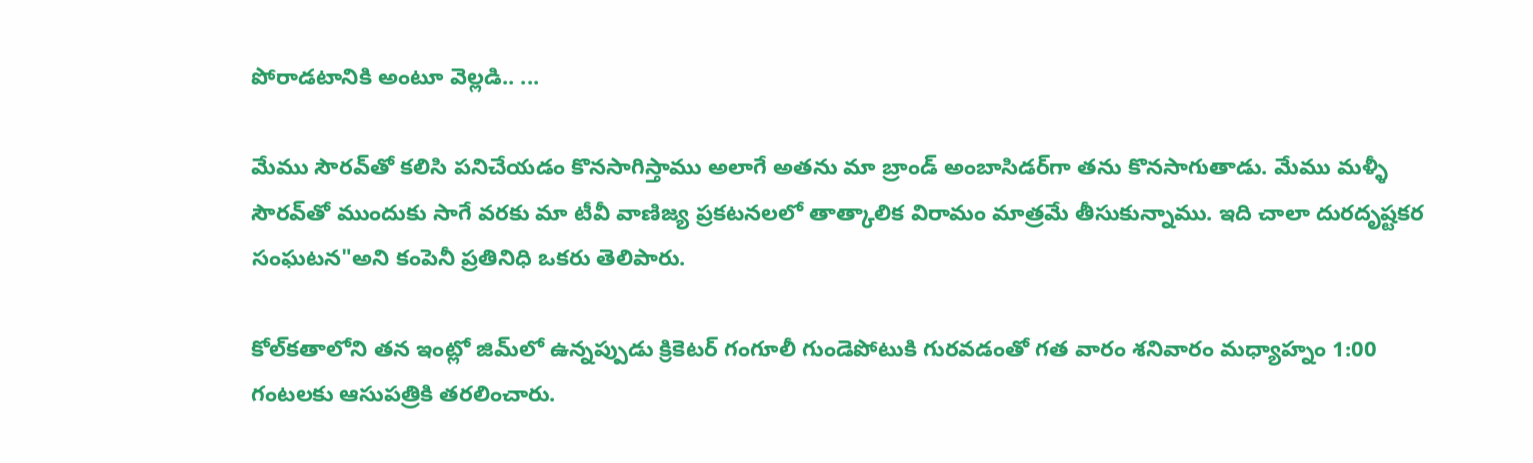పోరాడటానికి అంటూ వెల్లడి.. ...

మేము సౌరవ్‌తో కలిసి పనిచేయడం కొనసాగిస్తాము అలాగే అతను మా బ్రాండ్ అంబాసిడర్‌గా తను కొనసాగుతాడు. మేము మళ్ళీ సౌరవ్‌తో ముందుకు సాగే వరకు మా టీవీ వాణిజ్య ప్రకటనలలో తాత్కాలిక విరామం మాత్రమే తీసుకున్నాము. ఇది చాలా దురదృష్టకర సంఘటన"అని కంపెనీ ప్రతినిధి ఒకరు తెలిపారు.

కోల్‌కతాలోని తన ఇంట్లో జిమ్‌లో ఉన్నప్పుడు క్రికెటర్ గంగూలీ గుండెపోటుకి గురవడంతో గత వారం శనివారం మధ్యాహ్నం 1:00 గంటలకు ఆసుపత్రికి తరలించారు.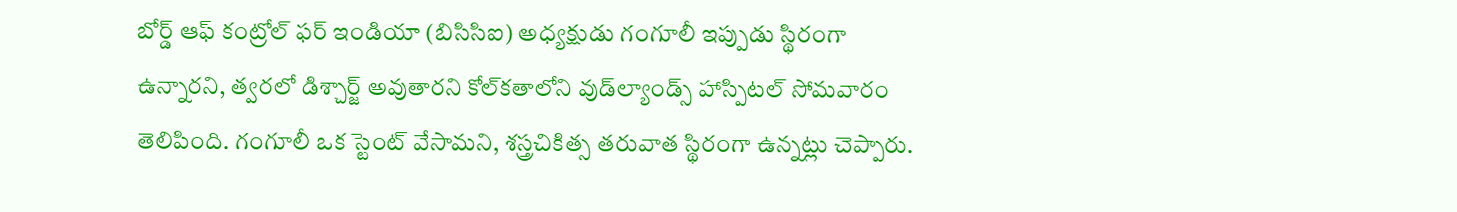బోర్డ్ ఆఫ్ కంట్రోల్ ఫర్ ఇండియా (బిసిసిఐ) అధ్యక్షుడు గంగూలీ ఇప్పుడు స్థిరంగా ఉన్నారని, త్వరలో డిశ్చార్జ్ అవుతారని కోల్‌కతాలోని వుడ్‌ల్యాండ్స్ హాస్పిటల్ సోమవారం తెలిపింది. గంగూలీ ఒక స్టెంట్ వేసామని, శస్త్రచికిత్స తరువాత స్థిరంగా ఉన్నట్లు చెప్పారు.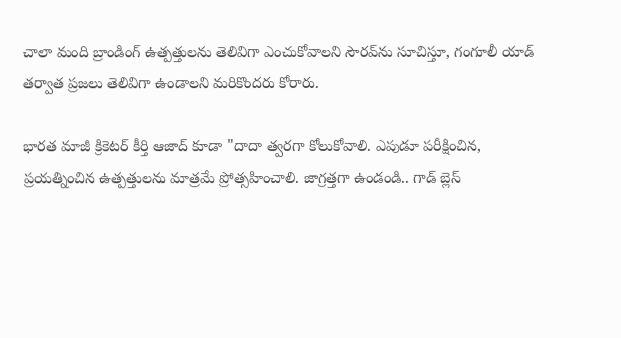చాలా మంది బ్రాండింగ్ ఉత్పత్తులను తెలివిగా ఎంచుకోవాలని సౌరవ్‌ను సూచిస్తూ, గంగూలీ యాడ్ తర్వాత ప్రజలు తెలివిగా ఉండాలని మరికొందరు కోరారు.

భారత మాజీ క్రికెటర్ కీర్తి ఆజాద్ కూడా "దాదా త్వరగా కోలుకోవాలి. ఎపుడూ పరీక్షించిన, ప్రయత్నించిన ఉత్పత్తులను మాత్రమే ప్రోత్సహించాలి. జాగ్రత్తగా ఉండండి.. గాడ్‌ బ్లెస్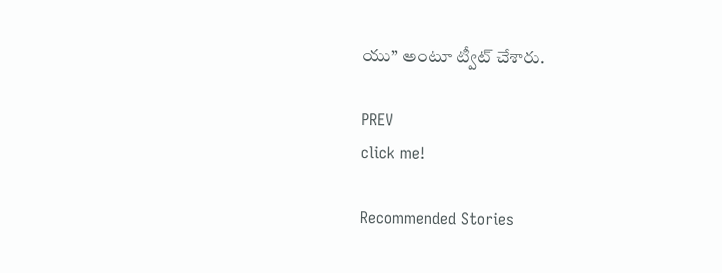యు‌’’ అంటూ ట్వీట్ చేశారు.

PREV
click me!

Recommended Stories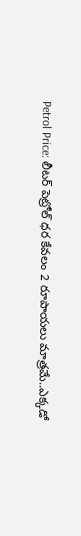Petrol Price: లీట‌ర్ పెట్రోల్ ధ‌ర‌ కేవ‌లం 2 రూపాయ‌లు మాత్ర‌మే..ఎక్క‌డో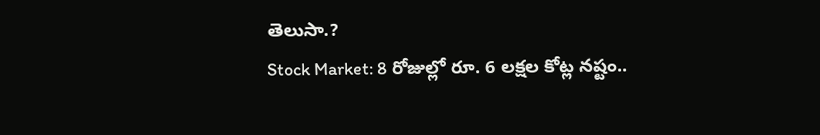తెలుసా.?
Stock Market: 8 రోజుల్లో రూ. 6 ల‌క్ష‌ల కోట్ల న‌ష్టం..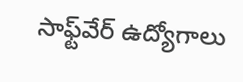సాఫ్ట్‌వేర్ ఉద్యోగాలు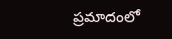ప్ర‌మాదంలో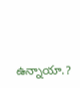ఉన్నాయా.?